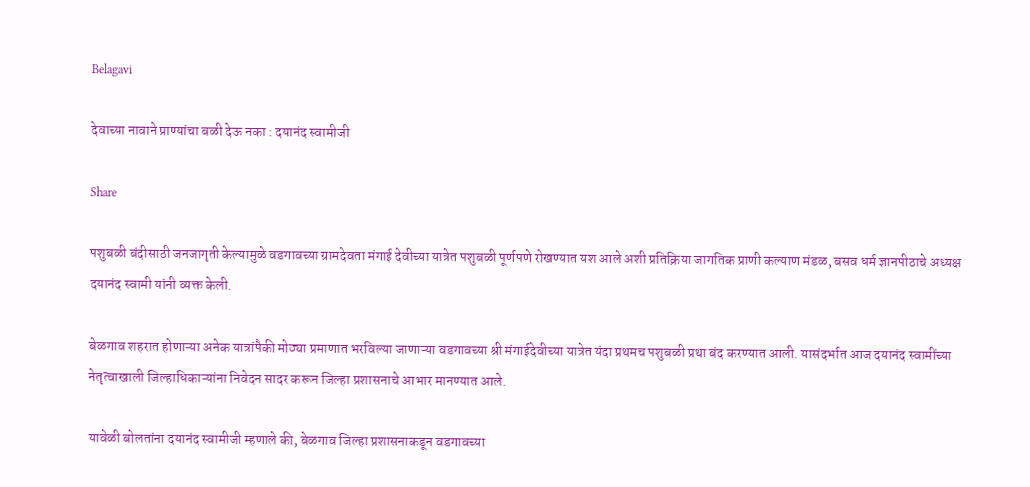Belagavi

देवाच्या नावाने प्राण्यांचा बळी देऊ नका : दयानंद स्वामीजी

Share

पशुबळी बंदीसाठी जनजागृती केल्यामुळे वडगावच्या ग्रामदेवता मंगाई देवीच्या यात्रेत पशुबळी पूर्णपणे रोखण्यात यश आले अशी प्रतिक्रिया जागतिक प्राणी कल्याण मंडळ, बसव धर्म ज्ञानपीठाचे अध्यक्ष दयानंद स्वामी यांनी व्यक्त केली.

बेळगाव शहरात होणाऱ्या अनेक यात्रांपैकी मोठ्या प्रमाणात भरविल्या जाणाऱ्या वडगावच्या श्री मंगाईदेवीच्या यात्रेत यंदा प्रथमच पशुबळी प्रथा बंद करण्यात आली. यासंदर्भात आज दयानंद स्वामींच्या नेतृत्वाखाली जिल्हाधिकाऱ्यांना निवेदन सादर करून जिल्हा प्रशासनाचे आभार मानण्यात आले.

यावेळी बोलतांना दयानंद स्वामीजी म्हणाले की, बेळगाव जिल्हा प्रशासनाकडून वडगावच्या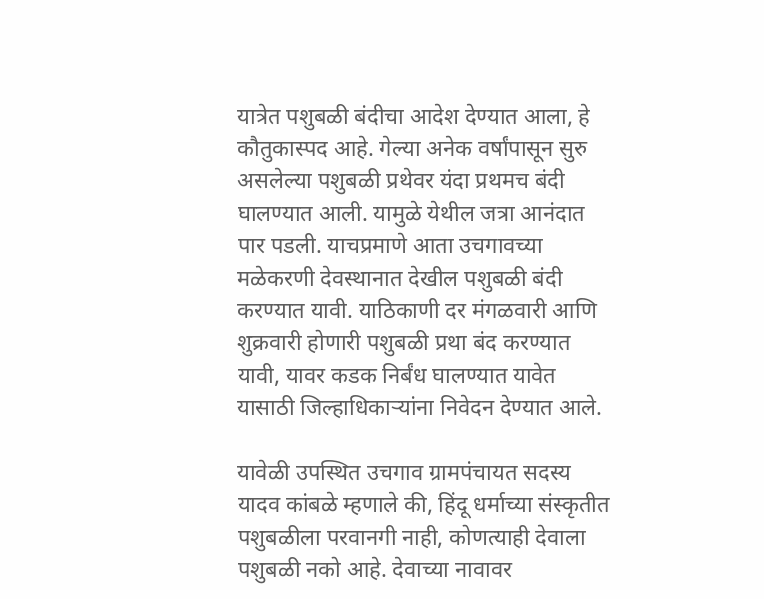यात्रेत पशुबळी बंदीचा आदेश देण्यात आला, हे कौतुकास्पद आहे. गेल्या अनेक वर्षांपासून सुरु असलेल्या पशुबळी प्रथेवर यंदा प्रथमच बंदी घालण्यात आली. यामुळे येथील जत्रा आनंदात पार पडली. याचप्रमाणे आता उचगावच्या मळेकरणी देवस्थानात देखील पशुबळी बंदी करण्यात यावी. याठिकाणी दर मंगळवारी आणि शुक्रवारी होणारी पशुबळी प्रथा बंद करण्यात यावी, यावर कडक निर्बंध घालण्यात यावेत यासाठी जिल्हाधिकाऱ्यांना निवेदन देण्यात आले.

यावेळी उपस्थित उचगाव ग्रामपंचायत सदस्य यादव कांबळे म्हणाले की, हिंदू धर्माच्या संस्कृतीत पशुबळीला परवानगी नाही, कोणत्याही देवाला पशुबळी नको आहे. देवाच्या नावावर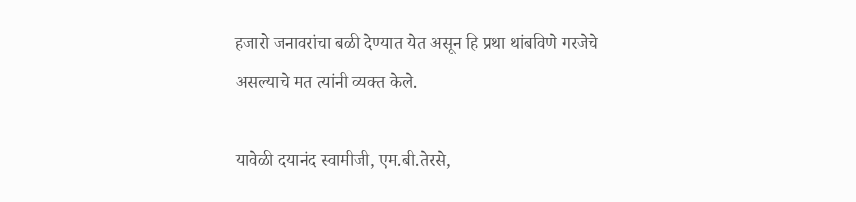हजारो जनावरांचा बळी देण्यात येत असून हि प्रथा थांबविणे गरजेचे असल्याचे मत त्यांनी व्यक्त केले.

यावेळी दयानंद स्वामीजी, एम.बी.तेरसे,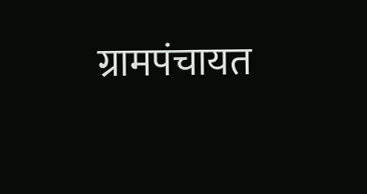ग्रामपंचायत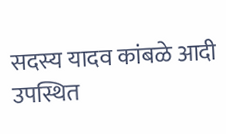सदस्य यादव कांबळे आदी उपस्थित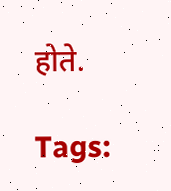होते.

Tags: